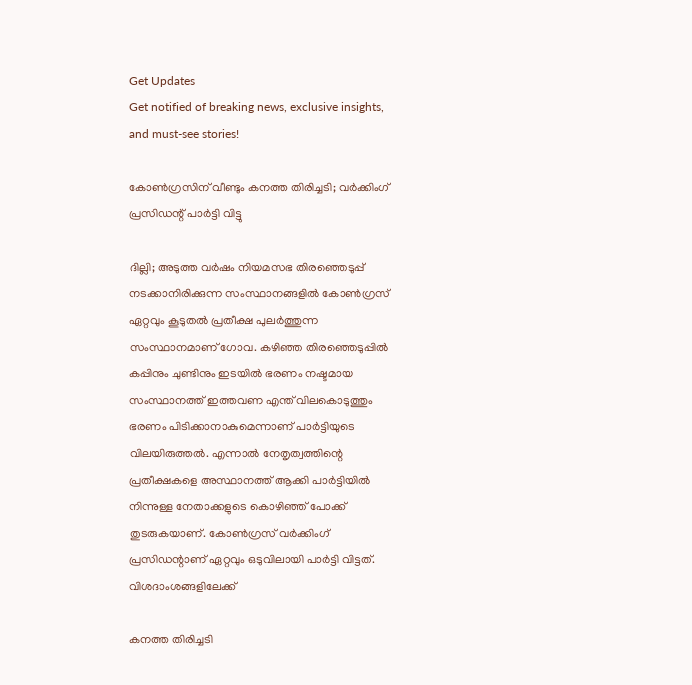Get Updates
Get notified of breaking news, exclusive insights, and must-see stories!

കോൺഗ്രസിന് വീണ്ടും കനത്ത തിരിച്ചടി; വർക്കിംഗ് പ്രസിഡന്റ് പാർട്ടി വിട്ടു

ദില്ലി; അടുത്ത വർഷം നിയമസഭ തിരഞ്ഞെടുപ്പ് നടക്കാനിരിക്കുന്ന സംസ്ഥാനങ്ങളിൽ കോൺഗ്രസ് ഏറ്റവും കൂടുതൽ പ്രതീക്ഷ പുലർത്തുന്ന സംസ്ഥാനമാണ് ഗോവ. കഴിഞ്ഞ തിരഞ്ഞെടുപ്പിൽ കപ്പിനും ചുണ്ടിനും ഇടയിൽ ഭരണം നഷ്ടമായ സംസ്ഥാനത്ത് ഇത്തവണ എന്ത് വിലകൊടുത്തും ഭരണം പിടിക്കാനാകുമെന്നാണ് പാർട്ടിയുടെ വിലയിരുത്തൽ. എന്നാൽ നേതൃത്വത്തിന്റെ പ്രതീക്ഷകളെ അസ്ഥാനത്ത് ആക്കി പാർട്ടിയിൽ നിന്നുള്ള നേതാക്കളുടെ കൊഴിഞ്ഞ് പോക്ക് തുടരുകയാണ്. കോൺഗ്രസ് വർക്കിംഗ് പ്രസിഡന്റാണ് ഏറ്റവും ഒടുവിലായി പാർട്ടി വിട്ടത്. വിശദാംശങ്ങളിലേക്ക്

കനത്ത തിരിച്ചടി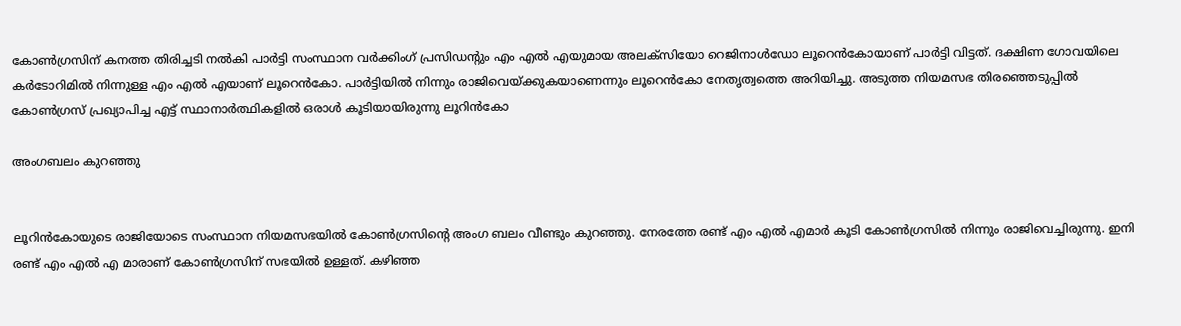കോൺഗ്രസിന് കനത്ത തിരിച്ചടി നൽകി പാർട്ടി സംസ്ഥാന വർക്കിംഗ് പ്രസിഡന്റും എം എൽ എയുമായ അലക്സിയോ റെജിനാൾഡോ ലൂറെൻകോയാണ് പാർട്ടി വിട്ടത്. ദക്ഷിണ ഗോവയിലെ കർടോറിമിൽ നിന്നുള്ള എം എൽ എയാണ് ലൂറെൻകോ. പാർട്ടിയിൽ നിന്നും രാജിവെയ്ക്കുകയാണെന്നും ലൂറെൻകോ നേതൃത്വത്തെ അറിയിച്ചു. അടുത്ത നിയമസഭ തിരഞ്ഞെടുപ്പിൽ കോൺഗ്രസ് പ്രഖ്യാപിച്ച എട്ട് സ്ഥാനാർത്ഥികളിൽ ഒരാൾ കൂടിയായിരുന്നു ലൂറിൻകോ

അംഗബലം കുറഞ്ഞു


ലൂറിൻകോയുടെ രാജിയോടെ സംസ്ഥാന നിയമസഭയിൽ കോൺഗ്രസിന്റെ അംഗ ബലം വീണ്ടും കുറഞ്ഞു. നേരത്തേ രണ്ട് എം എൽ എമാർ കൂടി കോൺഗ്രസിൽ നിന്നും രാജിവെച്ചിരുന്നു. ഇനി രണ്ട് എം എൽ എ മാരാണ് കോൺഗ്രസിന് സഭയിൽ ഉള്ളത്. കഴിഞ്ഞ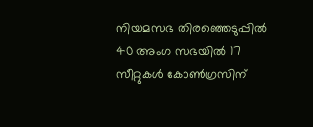നിയമസഭ തിരഞ്ഞെടുപ്പിൽ 40 അംഗ സഭയിൽ 17 സീറ്റുകൾ കോൺഗ്രസിന്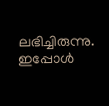ലഭിച്ചിരുന്നു. ഇപ്പോൾ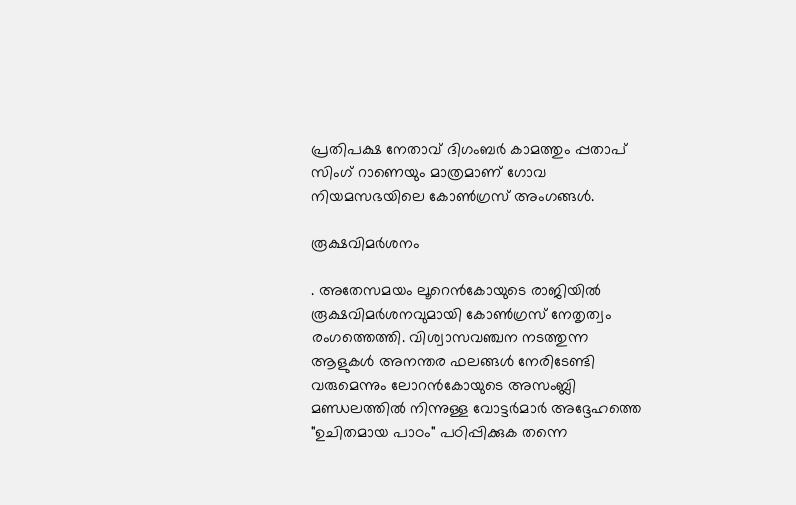പ്രതിപക്ഷ നേതാവ് ദിഗംബർ കാമത്തും പ്പതാപ് സിംഗ് റാണെയും മാത്രമാണ് ഗോവ നിയമസഭയിലെ കോൺഗ്രസ് അംഗങ്ങൾ.

രൂക്ഷവിമർശനം

. അതേസമയം ലൂറെൻകോയുടെ രാജിയിൽ രൂക്ഷവിമർശനവുമായി കോൺഗ്രസ് നേതൃത്വം രംഗത്തെത്തി. വിശ്വാസവഞ്ചന നടത്തുന്ന ആളുകൾ അനന്തര ഫലങ്ങൾ നേരിടേണ്ടി വരുമെന്നും ലോറൻകോയുടെ അസംബ്ലി മണ്ഡലത്തിൽ നിന്നുള്ള വോട്ടർമാർ അദ്ദേഹത്തെ "ഉചിതമായ പാഠം" പഠിപ്പിക്കുക തന്നെ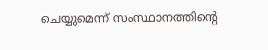ചെയ്യുമെന്ന് സംസ്ഥാനത്തിന്റെ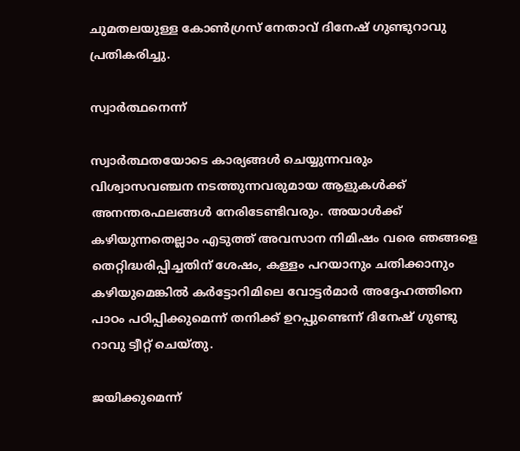ചുമതലയുള്ള കോൺഗ്രസ് നേതാവ് ദിനേഷ് ഗുണ്ടുറാവു പ്രതികരിച്ചു.

സ്വാർത്ഥനെന്ന്

സ്വാർത്ഥതയോടെ കാര്യങ്ങൾ ചെയ്യുന്നവരും വിശ്വാസവഞ്ചന നടത്തുന്നവരുമായ ആളുകൾക്ക് അനന്തരഫലങ്ങൾ നേരിടേണ്ടിവരും. അയാൾക്ക് കഴിയുന്നതെല്ലാം എടുത്ത് അവസാന നിമിഷം വരെ ഞങ്ങളെ തെറ്റിദ്ധരിപ്പിച്ചതിന് ശേഷം, കള്ളം പറയാനും ചതിക്കാനും കഴിയുമെങ്കിൽ കർട്ടോറിമിലെ വോട്ടർമാർ അദ്ദേഹത്തിനെ പാഠം പഠിപ്പിക്കുമെന്ന് തനിക്ക് ഉറപ്പുണ്ടെന്ന് ദിനേഷ് ഗുണ്ടു റാവു ട്വീറ്റ് ചെയ്തു.

ജയിക്കുമെന്ന്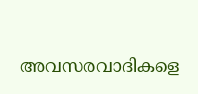അവസരവാദികളെ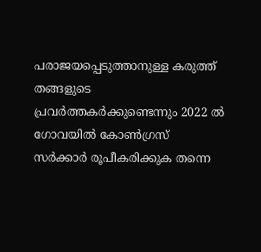പരാജയപ്പെടുത്താനുള്ള കരുത്ത് തങ്ങളുടെ പ്രവർത്തകർക്കുണ്ടെന്നും 2022 ൽ ഗോവയിൽ കോൺഗ്രസ് സർക്കാർ രൂപീകരിക്കുക തന്നെ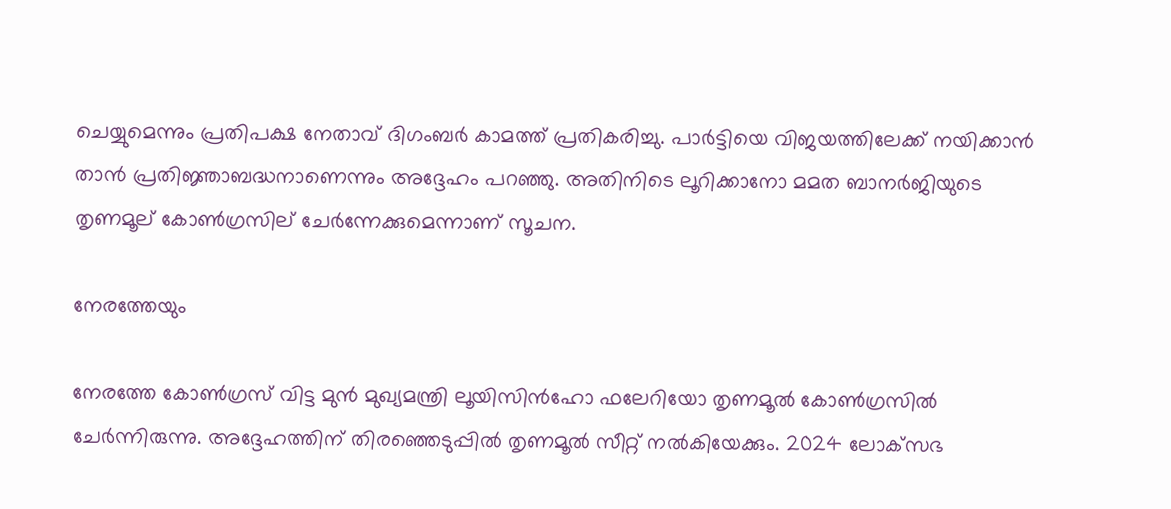ചെയ്യുമെന്നും പ്രതിപക്ഷ നേതാവ് ദിഗംബർ കാമത്ത് പ്രതികരിച്ചു. പാർട്ടിയെ വിജയത്തിലേക്ക് നയിക്കാൻ താൻ പ്രതിജ്ഞാബദ്ധനാണെന്നും അദ്ദേഹം പറഞ്ഞു. അതിനിടെ ലൂറിക്കാനോ മമത ബാനർജിയുടെ തൃണമൂല് കോൺഗ്രസില് ചേർന്നേക്കുമെന്നാണ് സൂചന.

നേരത്തേയും

നേരത്തേ കോൺഗ്രസ് വിട്ട മുൻ മുഖ്യമന്ത്രി ലൂയിസിൻഹോ ഫലേറിയോ തൃണമൂൽ കോൺഗ്രസിൽ ചേർന്നിരുന്നു. അദ്ദേഹത്തിന് തിരഞ്ഞെടുപ്പിൽ തൃണമൂൽ സീറ്റ് നൽകിയേക്കും. 2024 ലോക്‌സഭ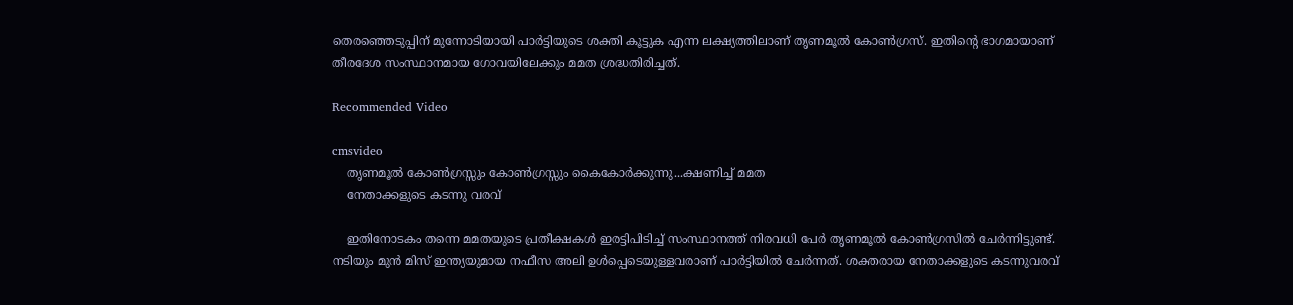തെരഞ്ഞെടുപ്പിന് മുന്നോടിയായി പാർട്ടിയുടെ ശക്തി കൂട്ടുക എന്ന ലക്ഷ്യത്തിലാണ് തൃണമൂൽ കോൺഗ്രസ്. ഇതിന്റെ ഭാഗമായാണ് തീരദേശ സംസ്ഥാനമായ ഗോവയിലേക്കും മമത ശ്രദ്ധതിരിച്ചത്.

Recommended Video

cmsvideo
    തൃണമൂൽ കോൺഗ്രസ്സും കോൺഗ്രസ്സും കൈകോർക്കുന്നു...ക്ഷണിച്ച് മമത
    നേതാക്കളുടെ കടന്നു വരവ്

    ഇതിനോടകം തന്നെ മമതയുടെ പ്രതീക്ഷകൾ ഇരട്ടിപിടിച്ച് സംസ്ഥാനത്ത് നിരവധി പേർ തൃണമൂൽ കോൺഗ്രസിൽ ചേർന്നിട്ടുണ്ട്. നടിയും മുൻ മിസ് ഇന്ത്യയുമായ നഫീസ അലി ഉൾപ്പെടെയുള്ളവരാണ് പാർട്ടിയിൽ ചേർന്നത്. ശക്തരായ നേതാക്കളുടെ കടന്നുവരവ്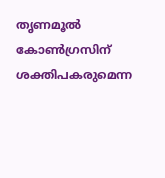തൃണമൂൽ കോൺഗ്രസിന് ശക്തിപകരുമെന്ന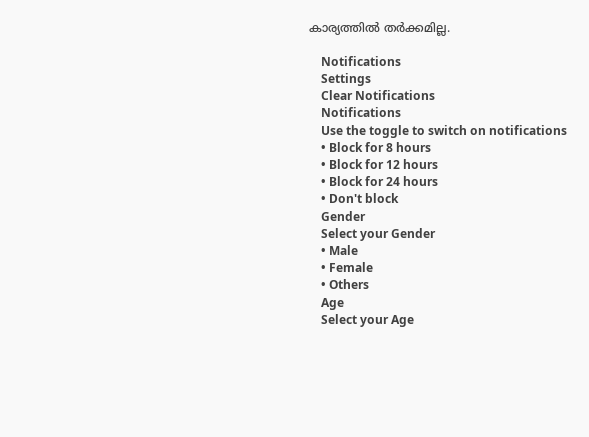കാര്യത്തിൽ തർക്കമില്ല.

    Notifications
    Settings
    Clear Notifications
    Notifications
    Use the toggle to switch on notifications
    • Block for 8 hours
    • Block for 12 hours
    • Block for 24 hours
    • Don't block
    Gender
    Select your Gender
    • Male
    • Female
    • Others
    Age
    Select your Age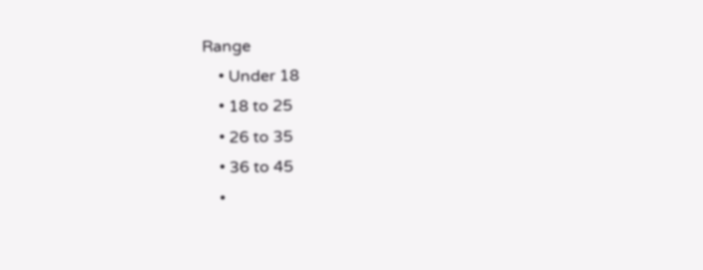Range
    • Under 18
    • 18 to 25
    • 26 to 35
    • 36 to 45
    •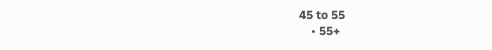45 to 55
    • 55+